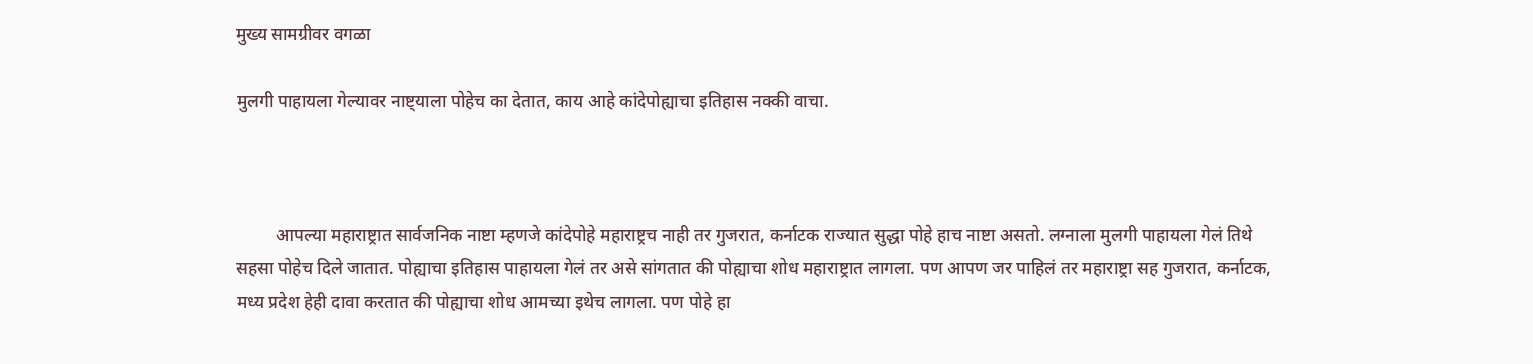मुख्य सामग्रीवर वगळा

मुलगी पाहायला गेल्यावर नाष्ट्याला पोहेच का देतात, काय आहे कांदेपोह्याचा इतिहास नक्की वाचा.



         आपल्या महाराष्ट्रात सार्वजनिक नाष्टा म्हणजे कांदेपोहे महाराष्ट्रच नाही तर गुजरात, कर्नाटक राज्यात सुद्धा पोहे हाच नाष्टा असतो. लग्नाला मुलगी पाहायला गेलं तिथे सहसा पोहेच दिले जातात. पोह्याचा इतिहास पाहायला गेलं तर असे सांगतात की पोह्याचा शोध महाराष्ट्रात लागला. पण आपण जर पाहिलं तर महाराष्ट्रा सह गुजरात, कर्नाटक, मध्य प्रदेश हेही दावा करतात की पोह्याचा शोध आमच्या इथेच लागला. पण पोहे हा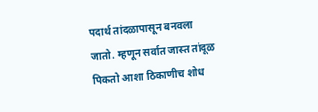पदार्थ तांदळापासून बनवला जातो. म्हणून सर्वात जास्त तांदूळ पिकतो आशा ठिकाणीच शोध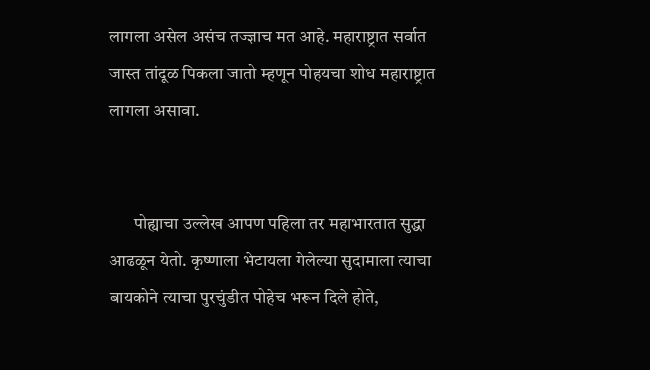लागला असेल असंच तज्ज्ञाच मत आहे. महाराष्ट्रात सर्वात जास्त तांदूळ पिकला जातो म्हणून पोहयचा शोध महाराष्ट्रात लागला असावा.


       पोह्याचा उल्लेख आपण पहिला तर महाभारतात सुद्धा आढळून येतो. कृष्णाला भेटायला गेलेल्या सुदामाला त्याचा बायकोने त्याचा पुरचुंडीत पोहेच भरून दिले होते,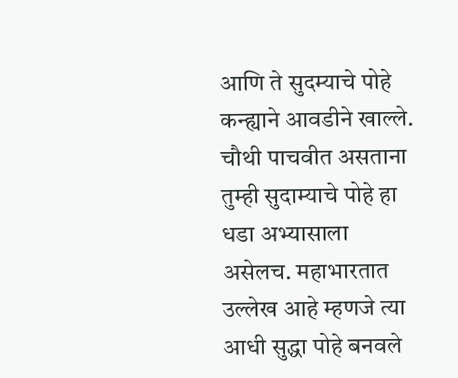आणि ते सुदम्याचे पोहे कन्ह्याने आवडीने खाल्ले. चौथी पाचवीत असताना तुम्ही सुदाम्याचे पोहे हा धडा अभ्यासाला असेलच. महाभारतात उल्लेख आहे म्हणजे त्या आधी सुद्धा पोहे बनवले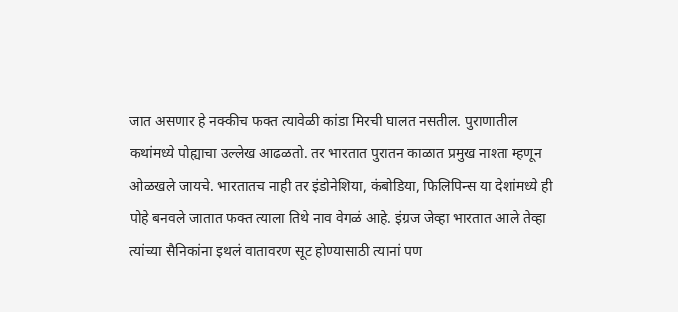जात असणार हे नक्कीच फक्त त्यावेळी कांडा मिरची घालत नसतील. पुराणातील कथांमध्ये पोह्याचा उल्लेख आढळतो. तर भारतात पुरातन काळात प्रमुख नाश्ता म्हणून ओळखले जायचे. भारतातच नाही तर इंडोनेशिया, कंबोडिया, फिलिपिन्स या देशांमध्ये ही पोहे बनवले जातात फक्त त्याला तिथे नाव वेगळं आहे. इंग्रज जेव्हा भारतात आले तेव्हा त्यांच्या सैनिकांना इथलं वातावरण सूट होण्यासाठी त्यानां पण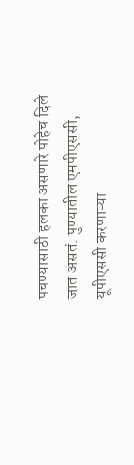पचण्यासाठी हलका असणारे पोहेच दिले जात असतं. पुण्यातील एमपीएससी, यूपीएससी करणाऱ्या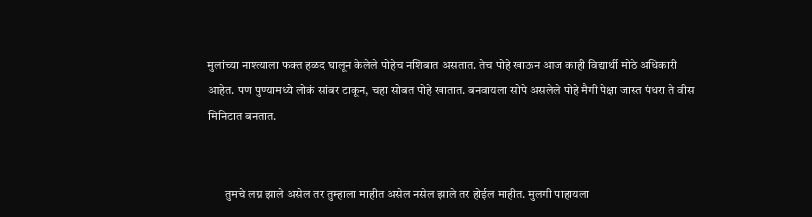मुलांच्या नाश्त्याला फक्त हळद घालून केलेले पोहेच नशिबात असतात. तेच पोहे खाऊन आज काही विद्यार्थी मोठे अधिकारी आहेत. पण पुण्यामध्ये लोकं सांबर टाकून, चहा सोबत पोहे खातात. बनवायला सोपे असलेले पोहे मैगी पेक्षा जास्त पंधरा ते वीस मिनिटात बनतात.


       तुमचे लग्न झाले असेल तर तुम्हाला माहीत असेल नसेल झाले तर होईल माहीत. मुलगी पाहायला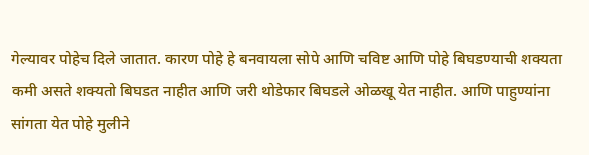गेल्यावर पोहेच दिले जातात. कारण पोहे हे बनवायला सोपे आणि चविष्ट आणि पोहे बिघडण्याची शक्यता कमी असते शक्यतो बिघडत नाहीत आणि जरी थोडेफार बिघडले ओळखू येत नाहीत. आणि पाहुण्यांना सांगता येत पोहे मुलीने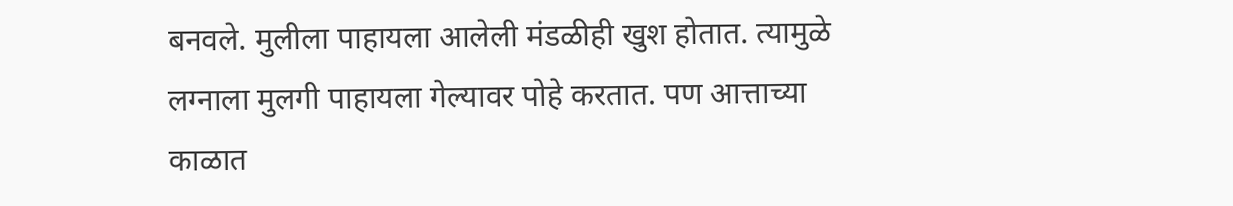बनवले. मुलीला पाहायला आलेली मंडळीही खुश होतात. त्यामुळे लग्नाला मुलगी पाहायला गेल्यावर पोहे करतात. पण आत्ताच्या काळात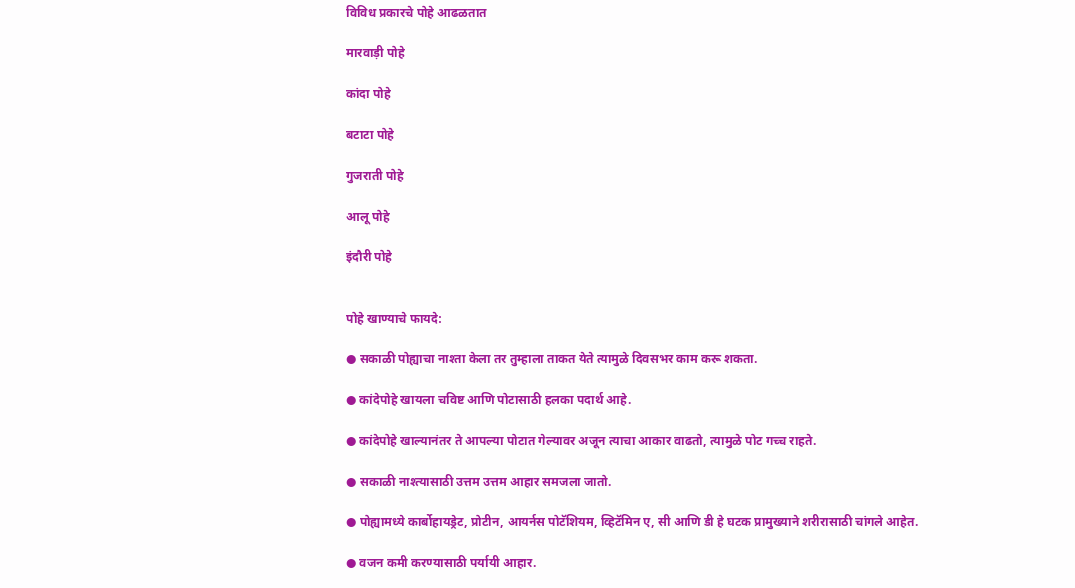विविध प्रकारचे पोहे आढळतात

मारवाड़ी पोहे

कांदा पोहे

बटाटा पोहे

गुजराती पोहे

आलू पोहे

इंदौरी पोहे


पोहे खाण्याचे फायदे:

● सकाळी पोह्याचा नाश्ता केला तर तुम्हाला ताकत येते त्यामुळे दिवसभर काम करू शकता.

● कांदेपोहे खायला चविष्ट आणि पोटासाठी हलका पदार्थ आहे.

● कांदेपोहे खाल्यानंतर ते आपल्या पोटात गेल्यावर अजून त्याचा आकार वाढतो, त्यामुळे पोट गच्च राहते.

● सकाळी नाश्त्यासाठी उत्तम उत्तम आहार समजला जातो.

● पोह्यामध्ये कार्बोहायड्रेट, प्रोटीन, आयर्नस पोटॅशियम, व्हिटॅमिन ए, सी आणि डी हे घटक प्रामुख्याने शरीरासाठी चांगले आहेत.

● वजन कमी करण्यासाठी पर्यायी आहार.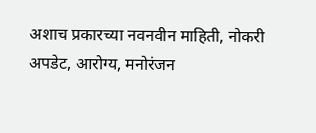अशाच प्रकारच्या नवनवीन माहिती, नोकरी अपडेट, आरोग्य, मनोरंजन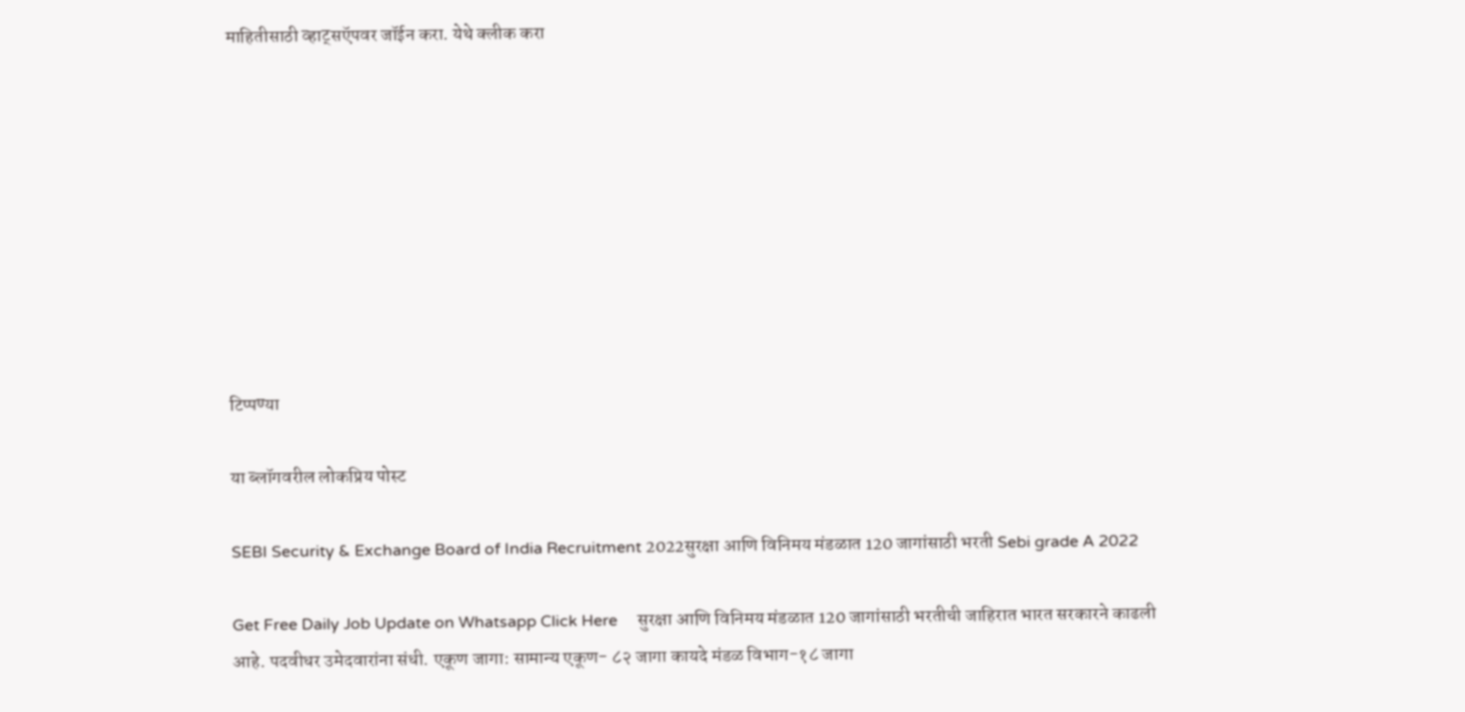माहितीसाठी व्हाट्सऍपवर जॉईन करा. येथे क्लीक करा









टिप्पण्या

या ब्लॉगवरील लोकप्रिय पोस्ट

SEBI Security & Exchange Board of India Recruitment 2022सुरक्षा आणि विनिमय मंडळात 120 जागांसाठी भरती Sebi grade A 2022

Get Free Daily Job Update on Whatsapp Click Here     सुरक्षा आणि विनिमय मंडळात 120 जागांसाठी भरतीची जाहिरात भारत सरकारने काढली आहे. पदवीधर उमेदवारांना संधी. एकूण जागा: सामान्य एकूण- ८२ जागा कायदे मंडळ विभाग-१८ जागा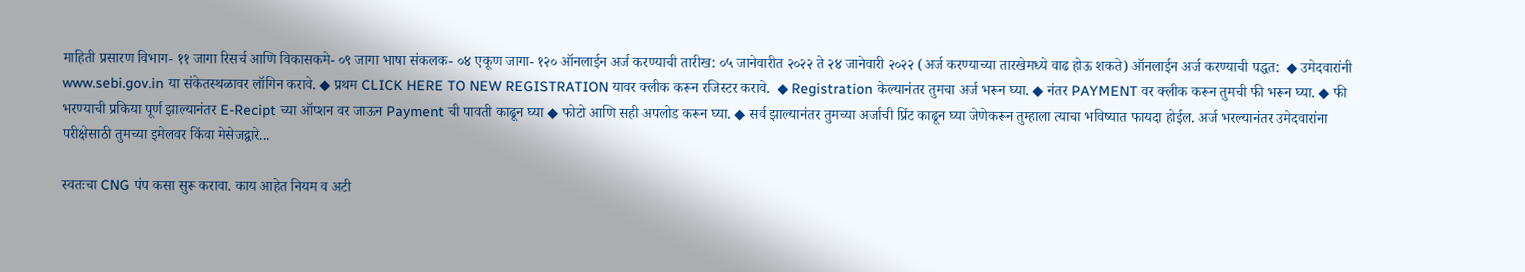माहिती प्रसारण विभाग- ११ जागा रिसर्च आणि विकासकमे- ०९ जागा भाषा संकलक- ०४ एकूण जागा- १२० ऑनलाईन अर्ज करण्याची तारीख: ०५ जानेवारीत २०२२ ते २४ जानेवारी २०२२ (अर्ज करण्याच्या तारखेमध्ये वाढ होऊ शकते) ऑनलाईन अर्ज करण्याची पद्धत:  ◆ उमेदवारांनी www.sebi.gov.in या संकेतस्थळावर लॉगिन करावे. ◆ प्रथम CLICK HERE TO NEW REGISTRATION यावर क्लीक करून रजिस्टर करावे.  ◆ Registration केल्यानंतर तुमचा अर्ज भरून घ्या. ◆ नंतर PAYMENT वर क्लीक करून तुमची फी भरून घ्या. ◆ फी भरण्याची प्रकिया पूर्ण झाल्यानंतर E-Recipt च्या ऑप्शन वर जाऊन Payment ची पावती काढून घ्या ◆ फोटो आणि सही अपलोड करून घ्या. ◆ सर्व झाल्यानंतर तुमच्या अर्जाची प्रिंट काढून घ्या जेणेकरून तुम्हाला त्याचा भविष्यात फायदा होईल. अर्ज भरल्यानंतर उमेदवारांना परीक्षेसाठी तुमच्या इमेलवर किंवा मेसेजद्वारे...

स्वतःचा CNG पंप कसा सुरू करावा. काय आहेत नियम व अटी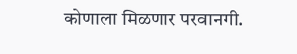कोणाला मिळणार परवानगी.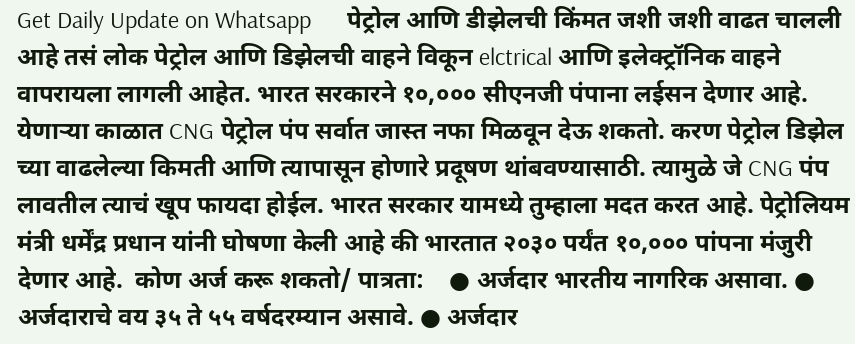Get Daily Update on Whatsapp      पेट्रोल आणि डीझेलची किंमत जशी जशी वाढत चालली आहे तसं लोक पेट्रोल आणि डिझेलची वाहने विकून elctrical आणि इलेक्ट्रॉनिक वाहने वापरायला लागली आहेत. भारत सरकारने १०,००० सीएनजी पंपाना लईसन देणार आहे.        येणाऱ्या काळात CNG पेट्रोल पंप सर्वात जास्त नफा मिळवून देऊ शकतो. करण पेट्रोल डिझेल च्या वाढलेल्या किमती आणि त्यापासून होणारे प्रदूषण थांबवण्यासाठी. त्यामुळे जे CNG पंप लावतील त्याचं खूप फायदा होईल. भारत सरकार यामध्ये तुम्हाला मदत करत आहे. पेट्रोलियम मंत्री धर्मेंद्र प्रधान यांनी घोषणा केली आहे की भारतात २०३० पर्यंत १०,००० पांपना मंजुरी देणार आहे.  कोण अर्ज करू शकतो/ पात्रता:    ● अर्जदार भारतीय नागरिक असावा. ● अर्जदाराचे वय ३५ ते ५५ वर्षदरम्यान असावे. ● अर्जदार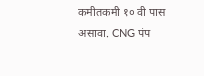कमीतकमी १० वी पास असावा. CNG पंप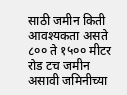साठी जमीन किती आवश्यकता असते ८०० ते १५०० मीटर रोड टच जमीन असावी जमिनीच्या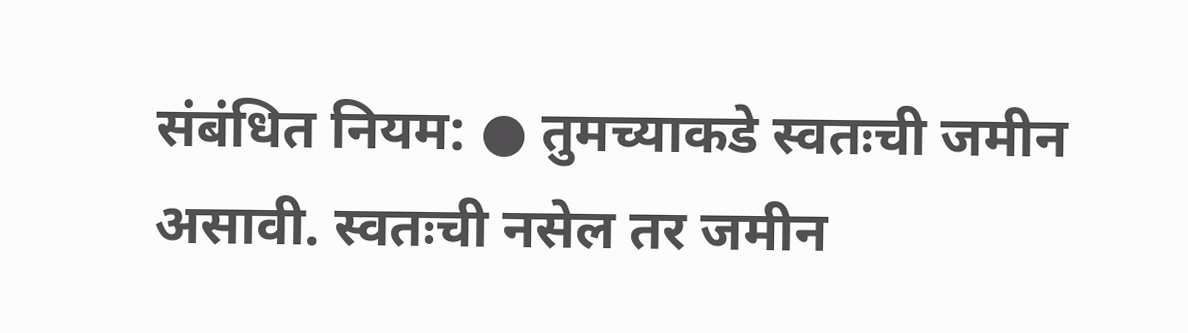संबंधित नियम: ● तुमच्याकडे स्वतःची जमीन असावी. स्वतःची नसेल तर जमीन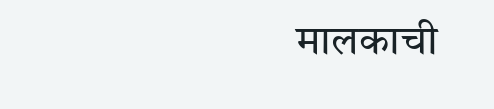मालकाची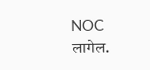NOC लागेल.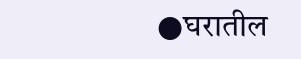●घरातील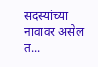सदस्यांच्या नावावर असेल त...